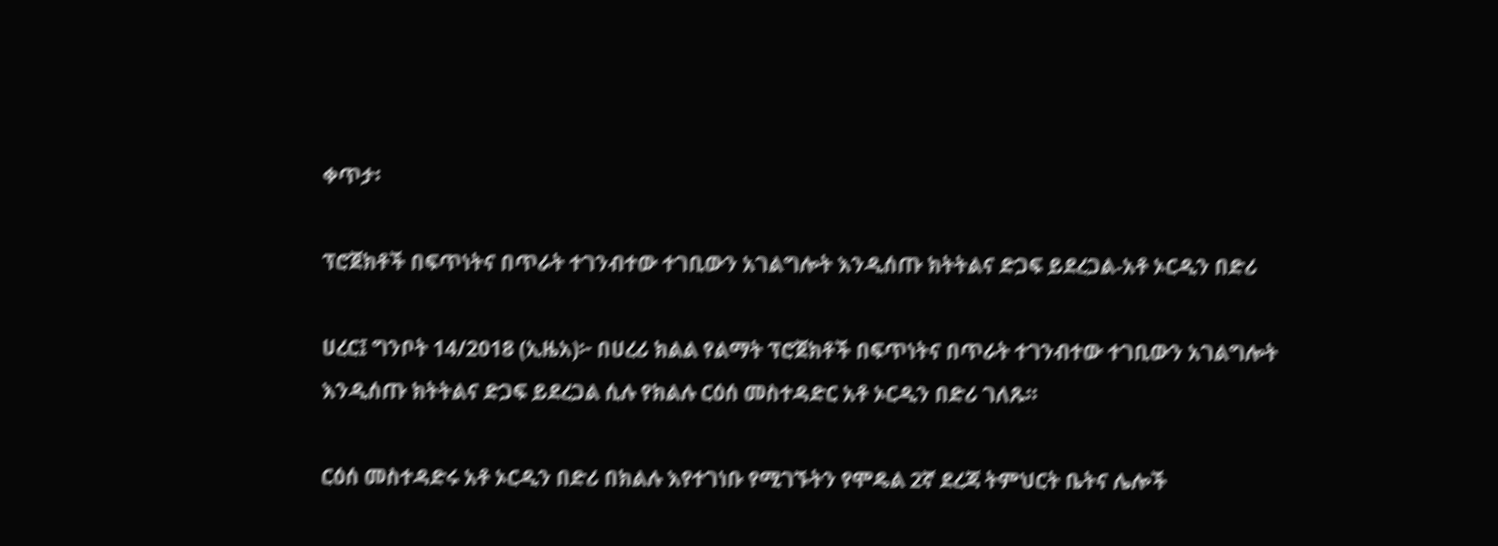ቀጥታ፡

ፕሮጀክቶች በፍጥነትና በጥራት ተገንብተው ተገቢውን አገልግሎት እንዲሰጡ ክትትልና ድጋፍ ይደረጋል-አቶ ኦርዲን በድሪ

ሀረር፤ ግንቦት 14/2018 (ኢዜአ)፦ በሀረሪ ክልል የልማት ፕሮጀክቶች በፍጥነትና በጥራት ተገንብተው ተገቢውን አገልግሎት እንዲሰጡ ክትትልና ድጋፍ ይደረጋል ሲሉ የክልሉ ርዕሰ መስተዳድር አቶ ኦርዲን በድሪ ገለጹ።

ርዕሰ መስተዳድሩ አቶ ኦርዲን በድሪ በክልሉ እየተገነቡ የሚገኙትን የሞዴል 2ኛ ደረጃ ትምህርት ቤትና ሌሎች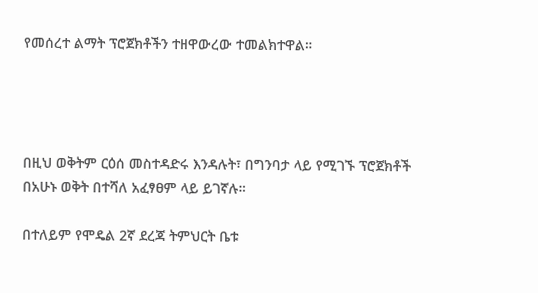የመሰረተ ልማት ፕሮጀክቶችን ተዘዋውረው ተመልክተዋል።




በዚህ ወቅትም ርዕሰ መስተዳድሩ እንዳሉት፣ በግንባታ ላይ የሚገኙ ፕሮጀክቶች በአሁኑ ወቅት በተሻለ አፈፃፀም ላይ ይገኛሉ።

በተለይም የሞዴል 2ኛ ደረጃ ትምህርት ቤቱ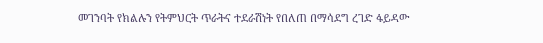መገንባት የክልሉን የትምህርት ጥራትና ተደራሽነት የበለጠ በማሳደግ ረገድ ፋይዳው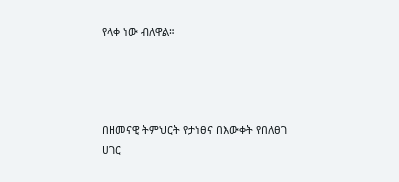የላቀ ነው ብለዋል።




በዘመናዊ ትምህርት የታነፀና በእውቀት የበለፀገ ሀገር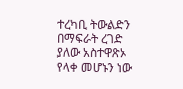ተረካቢ ትውልድን በማፍራት ረገድ ያለው አስተዋጽኦ የላቀ መሆኑን ነው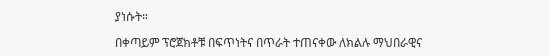ያነሱት።

በቀጣይም ፕሮጀክቶቹ በፍጥነትና በጥራት ተጠናቀው ለክልሉ ማህበራዊና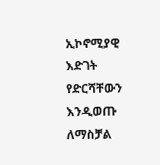ኢኮኖሚያዊ እድገት የድርሻቸውን እንዲወጡ ለማስቻል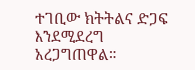ተገቢው ክትትልና ድጋፍ እንደሚደረግ አረጋግጠዋል።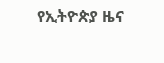የኢትዮጵያ ዜና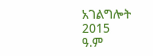አገልግሎት
2015
ዓ.ም